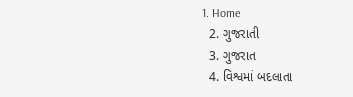1. Home
  2. ગુજરાતી
  3. ગુજરાત
  4. વિશ્વમાં બદલાતા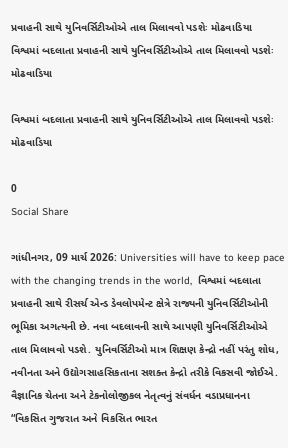પ્રવાહની સાથે યુનિવર્સિટીઓએ તાલ મિલાવવો પડશેઃ મોઢવાડિયા
વિશ્વમાં બદલાતા પ્રવાહની સાથે યુનિવર્સિટીઓએ તાલ મિલાવવો પડશેઃ મોઢવાડિયા

વિશ્વમાં બદલાતા પ્રવાહની સાથે યુનિવર્સિટીઓએ તાલ મિલાવવો પડશેઃ મોઢવાડિયા

0
Social Share

ગાંધીનગર, 09 માર્ચ 2026: Universities will have to keep pace with the changing trends in the world,  વિશ્વમાં બદલાતા પ્રવાહની સાથે રીસર્ચ એન્ડ ડેવલોપમેન્ટ ક્ષેત્રે રાજ્યની યુનિવર્સિટીઓની ભૂમિકા અગત્યની છે. નવા બદલાવની સાથે આપણી યુનિવર્સિટીઓએ તાલ મિલાવવો પડશે. યુનિવર્સિટીઓ માત્ર શિક્ષણ કેન્દ્રો નહીં પરંતુ શોધ, નવીનતા અને ઉદ્યોગસાહસિકતાના સશક્ત કેન્દ્રો તરીકે વિકસવી જોઈએ. વૈજ્ઞાનિક ચેતના અને ટેકનોલોજીકલ નેતૃત્વનું સંવર્ધન વડાપ્રધાનના “વિકસિત ગુજરાત અને વિકસિત ભારત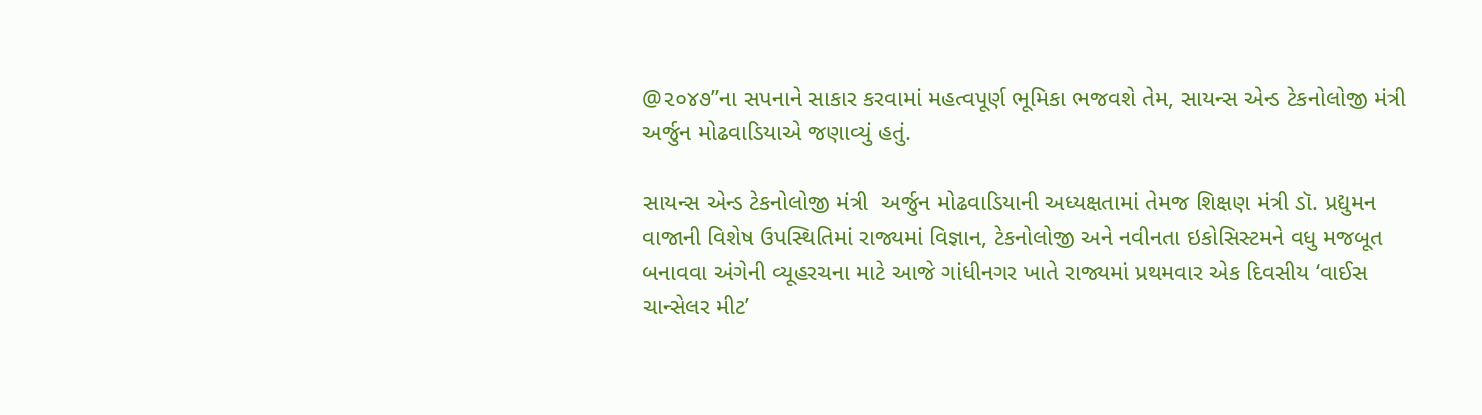@૨૦૪૭”ના સપનાને સાકાર કરવામાં મહત્વપૂર્ણ ભૂમિકા ભજવશે તેમ, સાયન્સ એન્ડ ટેકનોલોજી મંત્રી  અર્જુન મોઢવાડિયાએ જણાવ્યું હતું.

સાયન્સ એન્ડ ટેકનોલોજી મંત્રી  અર્જુન મોઢવાડિયાની અધ્યક્ષતામાં તેમજ શિક્ષણ મંત્રી ડૉ. પ્રદ્યુમન વાજાની વિશેષ ઉપસ્થિતિમાં રાજ્યમાં વિજ્ઞાન, ટેકનોલોજી અને નવીનતા ઇકોસિસ્ટમને વધુ મજબૂત બનાવવા અંગેની વ્યૂહરચના માટે આજે ગાંધીનગર ખાતે રાજ્યમાં પ્રથમવાર એક દિવસીય ‘વાઈસ ચાન્સેલર મીટ’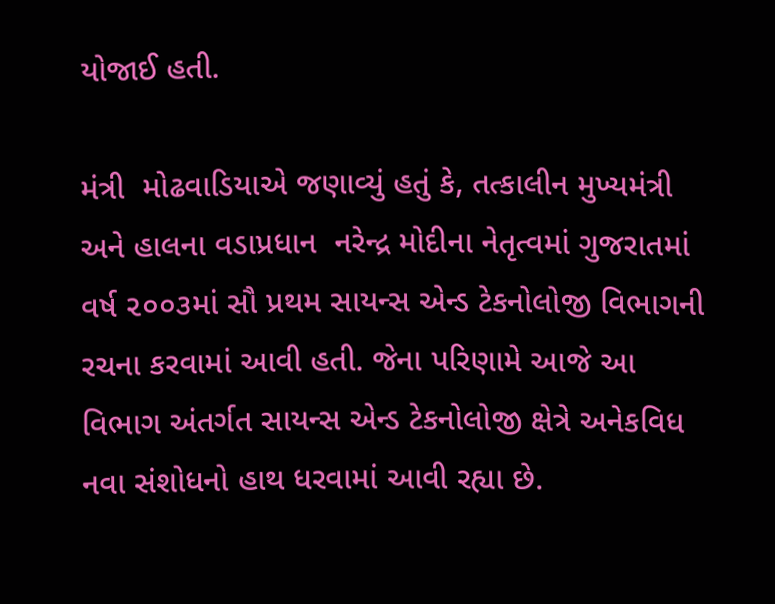યોજાઈ હતી.

મંત્રી  મોઢવાડિયાએ જણાવ્યું હતું કે, તત્કાલીન મુખ્યમંત્રી અને હાલના વડાપ્રધાન  નરેન્દ્ર મોદીના નેતૃત્વમાં ગુજરાતમાં વર્ષ ૨૦૦૩માં સૌ પ્રથમ સાયન્સ એન્ડ ટેકનોલોજી વિભાગની રચના કરવામાં આવી હતી. જેના પરિણામે આજે આ વિભાગ અંતર્ગત સાયન્સ એન્ડ ટેકનોલોજી ક્ષેત્રે અનેકવિધ નવા સંશોધનો હાથ ધરવામાં આવી રહ્યા છે.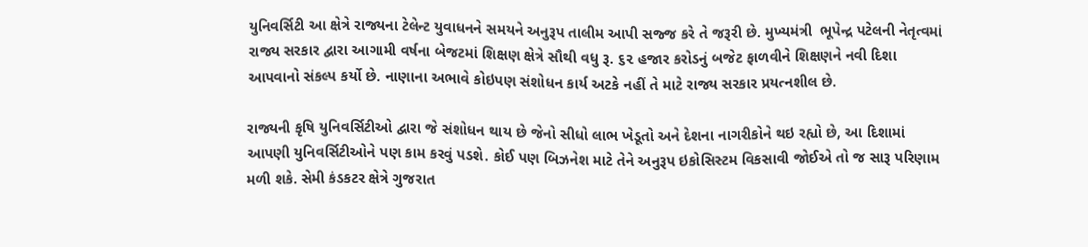યુનિવર્સિટી આ ક્ષેત્રે રાજ્યના ટેલેન્ટ યુવાધનને સમયને અનુરૂપ તાલીમ આપી સજ્જ કરે તે જરૂરી છે. મુખ્યમંત્રી  ભૂપેન્દ્ર પટેલની નેતૃત્વમાં રાજ્ય સરકાર દ્વારા આગામી વર્ષના બેજટમાં શિક્ષણ ક્ષેત્રે સૌથી વધુ રૂ. ૬૨ હજાર કરોડનું બજેટ ફાળવીને શિક્ષણને નવી દિશા આપવાનો સંકલ્પ કર્યો છે. નાણાના અભાવે કોઇપણ સંશોધન કાર્ય અટકે નહીં તે માટે રાજ્ય સરકાર પ્રયત્નશીલ છે.

રાજ્યની કૃષિ યુનિવર્સિટીઓ દ્વારા જે સંશોધન થાય છે જેનો સીધો લાભ ખેડૂતો અને દેશના નાગરીકોને થઇ રહ્યો છે, આ દિશામાં આપણી યુનિવર્સિટીઓને પણ કામ કરવું પડશે. કોઈ પણ બિઝનેશ માટે તેને અનુરૂપ ઇકોસિસ્ટમ વિકસાવી જોઈએ તો જ સારૂ પરિણામ મળી શકે. સેમી કંડકટર ક્ષેત્રે ગુજરાત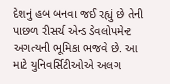દેશનું હબ બનવા જઈ રહ્યું છે તેની પાછળ રીસર્ચ એન્ડ ડેવલોપમેન્ટ અગત્યની ભૂમિકા ભજવે છે. આ માટે યુનિવર્સિટીઓએ અલગ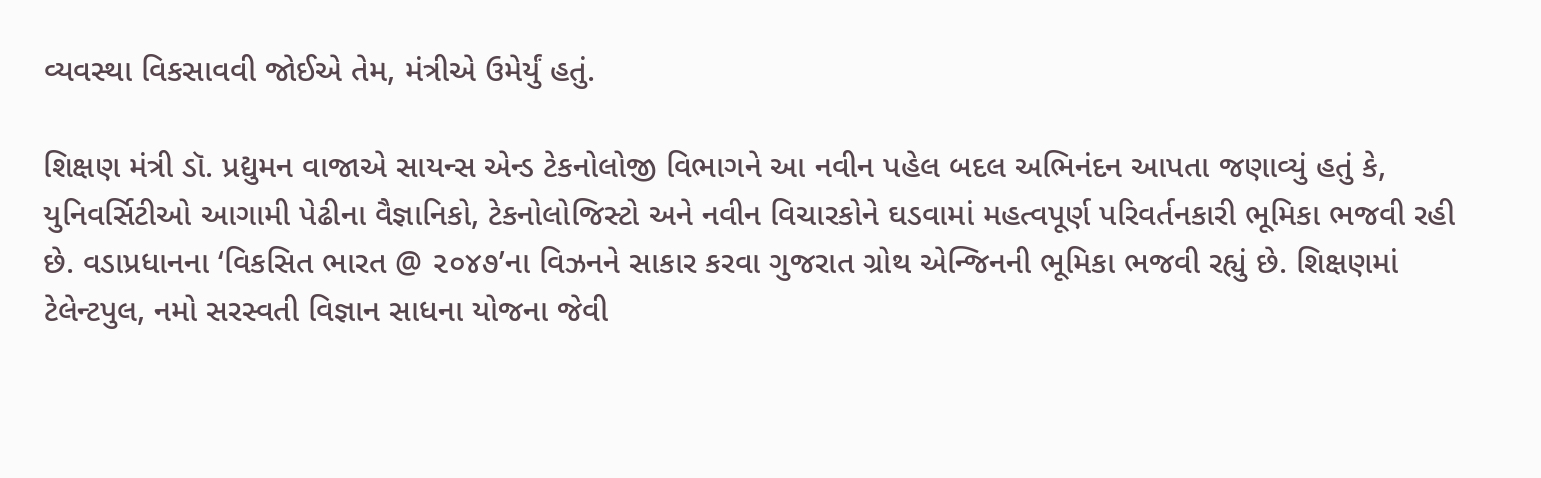વ્યવસ્થા વિકસાવવી જોઈએ તેમ, મંત્રીએ ઉમેર્યું હતું.

શિક્ષણ મંત્રી ડૉ. પ્રદ્યુમન વાજાએ સાયન્સ એન્ડ ટેકનોલોજી વિભાગને આ નવીન પહેલ બદલ અભિનંદન આપતા જણાવ્યું હતું કે, યુનિવર્સિટીઓ આગામી પેઢીના વૈજ્ઞાનિકો, ટેકનોલોજિસ્ટો અને નવીન વિચારકોને ઘડવામાં મહત્વપૂર્ણ પરિવર્તનકારી ભૂમિકા ભજવી રહી છે. વડાપ્રધાનના ‘વિકસિત ભારત @ ૨૦૪૭’ના વિઝનને સાકાર કરવા ગુજરાત ગ્રોથ એન્જિનની ભૂમિકા ભજવી રહ્યું છે. શિક્ષણમાં ટેલેન્ટપુલ, નમો સરસ્વતી વિજ્ઞાન સાધના યોજના જેવી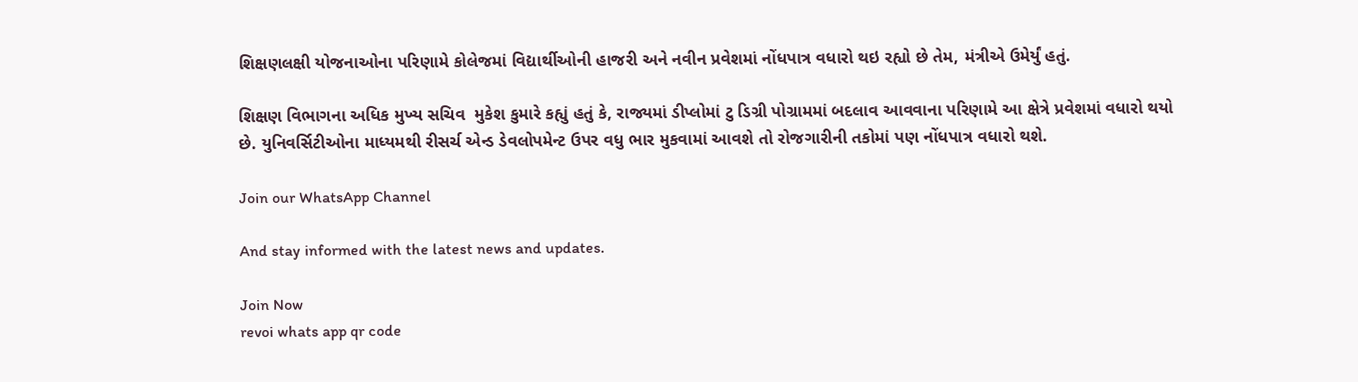શિક્ષણલક્ષી યોજનાઓના પરિણામે કોલેજમાં વિદ્યાર્થીઓની હાજરી અને નવીન પ્રવેશમાં નોંધપાત્ર વધારો થઇ રહ્યો છે તેમ, મંત્રીએ ઉમેર્યું હતું.

શિક્ષણ વિભાગના અધિક મુખ્ય સચિવ  મુકેશ કુમારે કહ્યું હતું કે, રાજ્યમાં ડીપ્લોમાં ટુ ડિગ્રી પોગ્રામમાં બદલાવ આવવાના પરિણામે આ ક્ષેત્રે પ્રવેશમાં વધારો થયો છે. યુનિવર્સિટીઓના માધ્યમથી રીસર્ચ એન્ડ ડેવલોપમેન્ટ ઉપર વધુ ભાર મુકવામાં આવશે તો રોજગારીની તકોમાં પણ નોંધપાત્ર વધારો થશે.

Join our WhatsApp Channel

And stay informed with the latest news and updates.

Join Now
revoi whats app qr code